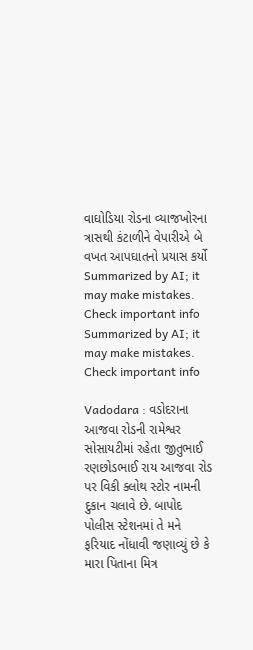વાઘોડિયા રોડના વ્યાજખોરના ત્રાસથી કંટાળીને વેપારીએ બે વખત આપઘાતનો પ્રયાસ કર્યો
Summarized by AI; it may make mistakes. Check important info
Summarized by AI; it may make mistakes. Check important info

Vadodara : વડોદરાના આજવા રોડની રામેશ્વર સોસાયટીમાં રહેતા જીતુભાઈ રણછોડભાઈ રાય આજવા રોડ પર વિકી ક્લોથ સ્ટોર નામની દુકાન ચલાવે છે. બાપોદ પોલીસ સ્ટેશનમાં તે મને ફરિયાદ નોંધાવી જણાવ્યું છે કે મારા પિતાના મિત્ર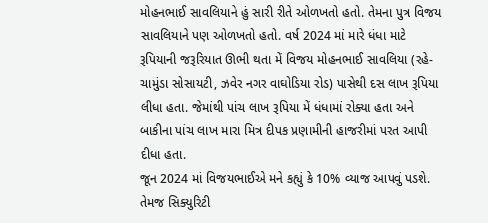મોહનભાઈ સાવલિયાને હું સારી રીતે ઓળખતો હતો. તેમના પુત્ર વિજય સાવલિયાને પણ ઓળખતો હતો. વર્ષ 2024 માં મારે ધંધા માટે રૂપિયાની જરૂરિયાત ઊભી થતા મેં વિજય મોહનભાઈ સાવલિયા (રહે-ચામુંડા સોસાયટી, ઝવેર નગર વાઘોડિયા રોડ) પાસેથી દસ લાખ રૂપિયા લીધા હતા. જેમાંથી પાંચ લાખ રૂપિયા મેં ધંધામાં રોક્યા હતા અને બાકીના પાંચ લાખ મારા મિત્ર દીપક પ્રણામીની હાજરીમાં પરત આપી દીધા હતા.
જૂન 2024 માં વિજયભાઈએ મને કહ્યું કે 10% વ્યાજ આપવું પડશે. તેમજ સિક્યુરિટી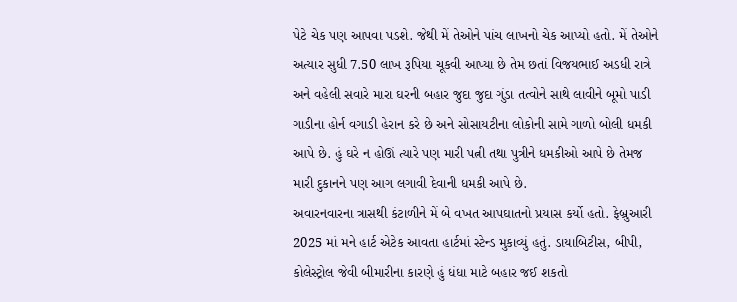પેટે ચેક પણ આપવા પડશે. જેથી મેં તેઓને પાંચ લાખનો ચેક આપ્યો હતો. મેં તેઓને અત્યાર સુધી 7.50 લાખ રૂપિયા ચૂકવી આપ્યા છે તેમ છતાં વિજયભાઈ અડધી રાત્રે અને વહેલી સવારે મારા ઘરની બહાર જુદા જુદા ગુંડા તત્વોને સાથે લાવીને બૂમો પાડી ગાડીના હોર્ન વગાડી હેરાન કરે છે અને સોસાયટીના લોકોની સામે ગાળો બોલી ધમકી આપે છે. હું ઘરે ન હોઊં ત્યારે પણ મારી પત્ની તથા પુત્રીને ધમકીઓ આપે છે તેમજ મારી દુકાનને પણ આગ લગાવી દેવાની ધમકી આપે છે.
અવારનવારના ત્રાસથી કંટાળીને મેં બે વખત આપઘાતનો પ્રયાસ કર્યો હતો. ફેબ્રુઆરી 2025 માં મને હાર્ટ એટેક આવતા હાર્ટમાં સ્ટેન્ડ મુકાવ્યું હતું. ડાયાબિટીસ, બીપી, કોલેસ્ટ્રોલ જેવી બીમારીના કારણે હું ધંધા માટે બહાર જઈ શકતો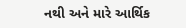નથી અને મારે આર્થિક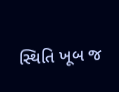સ્થિતિ ખૂબ જ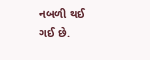નબળી થઈ ગઈ છે.